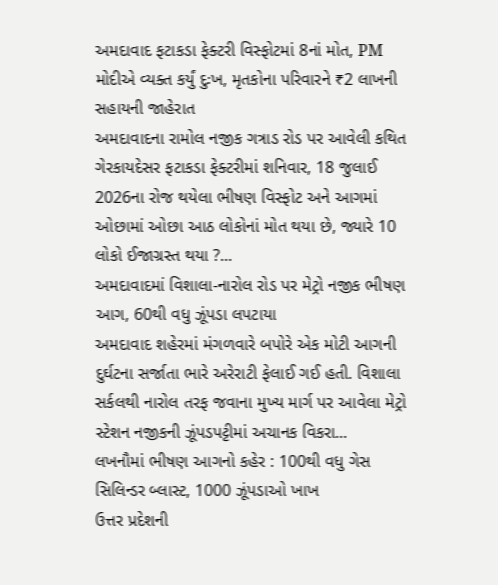અમદાવાદ ફટાકડા ફેક્ટરી વિસ્ફોટમાં 8નાં મોત, PM મોદીએ વ્યક્ત કર્યું દુઃખ, મૃતકોના પરિવારને ₹2 લાખની સહાયની જાહેરાત
અમદાવાદના રામોલ નજીક ગત્રાડ રોડ પર આવેલી કથિત ગેરકાયદેસર ફટાકડા ફેક્ટરીમાં શનિવાર, 18 જુલાઈ 2026ના રોજ થયેલા ભીષણ વિસ્ફોટ અને આગમાં ઓછામાં ઓછા આઠ લોકોનાં મોત થયા છે, જ્યારે 10 લોકો ઈજાગ્રસ્ત થયા ?...
અમદાવાદમાં વિશાલા-નારોલ રોડ પર મેટ્રો નજીક ભીષણ આગ, 60થી વધુ ઝૂંપડા લપટાયા
અમદાવાદ શહેરમાં મંગળવારે બપોરે એક મોટી આગની દુર્ઘટના સર્જાતા ભારે અરેરાટી ફેલાઈ ગઈ હતી. વિશાલા સર્કલથી નારોલ તરફ જવાના મુખ્ય માર્ગ પર આવેલા મેટ્રો સ્ટેશન નજીકની ઝૂંપડપટ્ટીમાં અચાનક વિકરા...
લખનૌમાં ભીષણ આગનો કહેર : 100થી વધુ ગેસ સિલિન્ડર બ્લાસ્ટ, 1000 ઝૂંપડાઓ ખાખ
ઉત્તર પ્રદેશની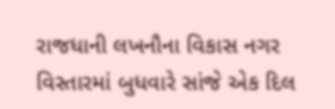રાજધાની લખનૌના વિકાસ નગર વિસ્તારમાં બુધવારે સાંજે એક દિલ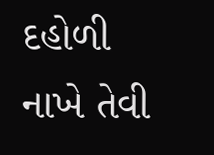દહોળી નાખે તેવી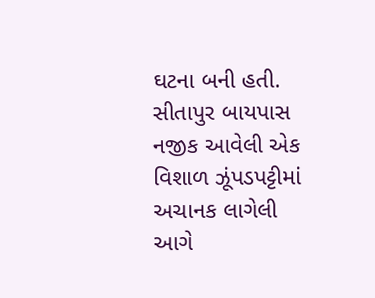ઘટના બની હતી. સીતાપુર બાયપાસ નજીક આવેલી એક વિશાળ ઝૂંપડપટ્ટીમાં અચાનક લાગેલી આગે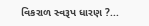વિકરાળ સ્વરૂપ ધારણ ?...